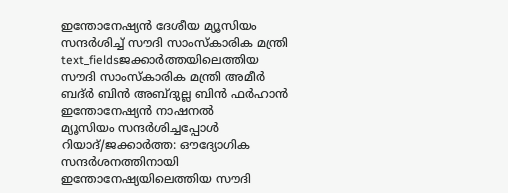ഇന്തോനേഷ്യൻ ദേശീയ മ്യൂസിയം സന്ദർശിച്ച് സൗദി സാംസ്കാരിക മന്ത്രി
text_fieldsജക്കാർത്തയിലെത്തിയ സൗദി സാംസ്കാരിക മന്ത്രി അമീർ ബദ്ർ ബിൻ അബ്ദുല്ല ബിൻ ഫർഹാൻ ഇന്തോനേഷ്യൻ നാഷനൽ
മ്യൂസിയം സന്ദർശിച്ചപ്പോൾ
റിയാദ്/ജക്കാർത്ത: ഔദ്യോഗിക സന്ദർശനത്തിനായി ഇന്തോനേഷ്യയിലെത്തിയ സൗദി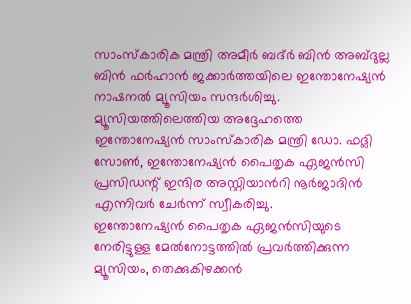സാംസ്കാരിക മന്ത്രി അമീർ ബദ്ർ ബിൻ അബ്ദുല്ല ബിൻ ഫർഹാൻ ജക്കാർത്തയിലെ ഇന്തോനേഷ്യൻ നാഷനൽ മ്യൂസിയം സന്ദർശിച്ചു. മ്യൂസിയത്തിലെത്തിയ അദ്ദേഹത്തെ ഇന്തോനേഷ്യൻ സാംസ്കാരിക മന്ത്രി ഡോ. ഫദ്ലി സോൺ, ഇന്തോനേഷ്യൻ പൈതൃക ഏജൻസി പ്രസിഡന്റ് ഇന്ദിര അസ്റ്റിയാൻറി നൂർജാദിൻ എന്നിവർ ചേർന്ന് സ്വീകരിച്ചു.
ഇന്തോനേഷ്യൻ പൈതൃക ഏജൻസിയുടെ നേരിട്ടുള്ള മേൽനോട്ടത്തിൽ പ്രവർത്തിക്കുന്ന മ്യൂസിയം, തെക്കുകിഴക്കൻ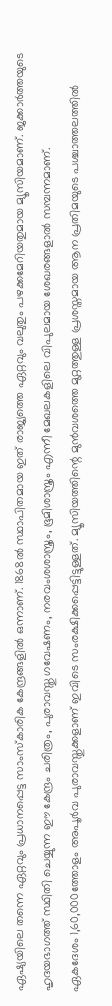ഏഷ്യയിലെ തന്നെ ഏറ്റവും പ്രധാനപ്പെട്ട സാംസ്കാരിക കേന്ദ്രങ്ങളിൽ ഒന്നാണ്. 1868ൽ സ്ഥാപിതമായ ഇത് രാജ്യത്തെ ഏറ്റവും വലുതും പഴക്കമേറിയതുമായ മ്യൂസിയമാണ്. ജക്കാർത്തയുടെ ഹൃദയഭാഗത്ത് സ്ഥിതി ചെയ്യുന്ന ഈ കേന്ദ്രം ചരിത്രം, പുരാവസ്തു ഗവേഷണം, നരവംശശാസ്ത്രം, ഭൂമിശാസ്ത്രം എന്നീ മേഖലകളിലെ വിപുലമായ ശേഖരങ്ങളാൽ സമ്പന്നമാണ്.
ഏകദേശം 1,60,000ത്തോളം അപൂർവ പുരാവസ്തുക്കളാണ് ഇവിടെ സംരക്ഷിക്കപ്പെട്ടിട്ടുള്ളത്. മ്യൂസിയത്തിന്റെ മുൻവശത്തെ മുറ്റത്തുള്ള പ്രശസ്തമായ ആന പ്രതിമയുടെ പശ്ചാത്തലത്തിൽ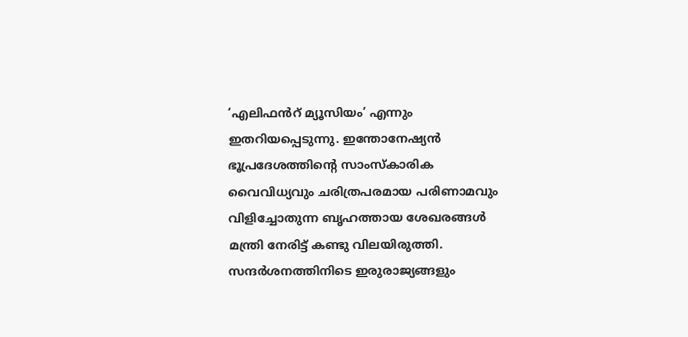‘എലിഫൻറ് മ്യൂസിയം’ എന്നും ഇതറിയപ്പെടുന്നു. ഇന്തോനേഷ്യൻ ഭൂപ്രദേശത്തിന്റെ സാംസ്കാരിക വൈവിധ്യവും ചരിത്രപരമായ പരിണാമവും വിളിച്ചോതുന്ന ബൃഹത്തായ ശേഖരങ്ങൾ മന്ത്രി നേരിട്ട് കണ്ടു വിലയിരുത്തി. സന്ദർശനത്തിനിടെ ഇരുരാജ്യങ്ങളും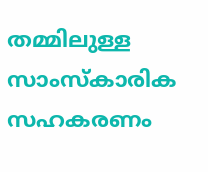തമ്മിലുള്ള സാംസ്കാരിക സഹകരണം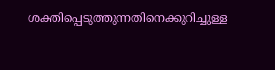ശക്തിപ്പെടുത്തുന്നതിനെക്കുറിച്ചുള്ള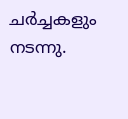ചർച്ചകളും നടന്നു.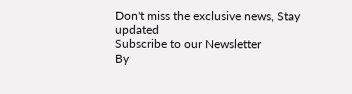Don't miss the exclusive news, Stay updated
Subscribe to our Newsletter
By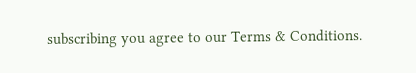subscribing you agree to our Terms & Conditions.